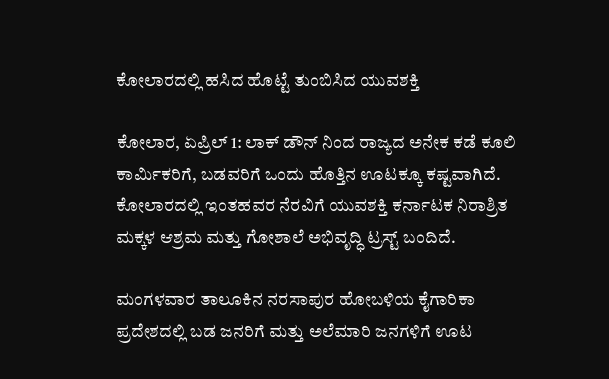ಕೋಲಾರದಲ್ಲಿ ಹಸಿದ ಹೊಟ್ಟೆ ತುಂಬಿಸಿದ ಯುವಶಕ್ತಿ

ಕೋಲಾರ, ಏಪ್ರಿಲ್ 1: ಲಾಕ್ ಡೌನ್ ನಿಂದ ರಾಜ್ಯದ ಅನೇಕ ಕಡೆ ಕೂಲಿ ಕಾರ್ಮಿಕರಿಗೆ, ಬಡವರಿಗೆ ಒಂದು ಹೊತ್ತಿನ ಊಟಕ್ಕೂ ಕಷ್ಟವಾಗಿದೆ. ಕೋಲಾರದಲ್ಲಿ ಇಂತಹವರ ನೆರವಿಗೆ ಯುವಶಕ್ತಿ ಕರ್ನಾಟಕ ನಿರಾಶ್ರಿತ ಮಕ್ಕಳ ಆಶ್ರಮ ಮತ್ತು ಗೋಶಾಲೆ ಅಭಿವೃದ್ಧಿ ಟ್ರಸ್ಟ್ ಬಂದಿದೆ.

ಮಂಗಳವಾರ ತಾಲೂಕಿನ ನರಸಾಪುರ ಹೋಬಳಿಯ ಕೈಗಾರಿಕಾ ಪ್ರದೇಶದಲ್ಲಿ ಬಡ ಜನರಿಗೆ ಮತ್ತು ಅಲೆಮಾರಿ ಜನಗಳಿಗೆ ಊಟ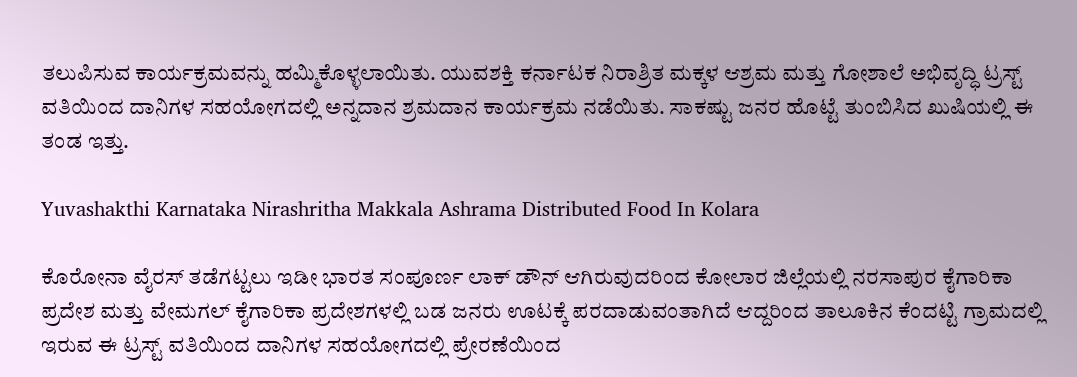ತಲುಪಿಸುವ ಕಾರ್ಯಕ್ರಮವನ್ನು ಹಮ್ಮಿಕೊಳ್ಳಲಾಯಿತು. ಯುವಶಕ್ತಿ ಕರ್ನಾಟಕ ನಿರಾಶ್ರಿತ ಮಕ್ಕಳ ಆಶ್ರಮ ಮತ್ತು ಗೋಶಾಲೆ ಅಭಿವೃದ್ಧಿ ಟ್ರಸ್ಟ್ ವತಿಯಿಂದ ದಾನಿಗಳ ಸಹಯೋಗದಲ್ಲಿ ಅನ್ನದಾನ ಶ್ರಮದಾನ ಕಾರ್ಯಕ್ರಮ ನಡೆಯಿತು. ಸಾಕಷ್ಟು ಜನರ ಹೊಟ್ಟೆ ತುಂಬಿಸಿದ ಖುಷಿಯಲ್ಲಿ ಈ ತಂಡ ಇತ್ತು.

Yuvashakthi Karnataka Nirashritha Makkala Ashrama Distributed Food In Kolara

ಕೊರೋನಾ ವೈರಸ್ ತಡೆಗಟ್ಟಲು ಇಡೀ ಭಾರತ ಸಂಪೂರ್ಣ ಲಾಕ್ ಡೌನ್ ಆಗಿರುವುದರಿಂದ ಕೋಲಾರ ಜಿಲ್ಲೆಯಲ್ಲಿ ನರಸಾಪುರ ಕೈಗಾರಿಕಾ ಪ್ರದೇಶ ಮತ್ತು ವೇಮಗಲ್ ಕೈಗಾರಿಕಾ ಪ್ರದೇಶಗಳಲ್ಲಿ ಬಡ ಜನರು ಊಟಕ್ಕೆ ಪರದಾಡುವಂತಾಗಿದೆ ಆದ್ದರಿಂದ ತಾಲೂಕಿನ ಕೆಂದಟ್ಟಿ ಗ್ರಾಮದಲ್ಲಿ ಇರುವ ಈ ಟ್ರಸ್ಟ್ ವತಿಯಿಂದ ದಾನಿಗಳ ಸಹಯೋಗದಲ್ಲಿ ಪ್ರೇರಣೆಯಿಂದ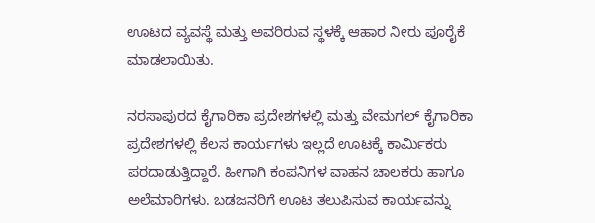ಊಟದ ವ್ಯವಸ್ಥೆ ಮತ್ತು ಅವರಿರುವ ಸ್ಥಳಕ್ಕೆ ಆಹಾರ ನೀರು ಪೂರೈಕೆ ಮಾಡಲಾಯಿತು.

ನರಸಾಪುರದ ಕೈಗಾರಿಕಾ ಪ್ರದೇಶಗಳಲ್ಲಿ ಮತ್ತು ವೇಮಗಲ್ ಕೈಗಾರಿಕಾ ಪ್ರದೇಶಗಳಲ್ಲಿ ಕೆಲಸ ಕಾರ್ಯಗಳು ಇಲ್ಲದೆ ಊಟಕ್ಕೆ ಕಾರ್ಮಿಕರು ಪರದಾಡುತ್ತಿದ್ದಾರೆ. ಹೀಗಾಗಿ ಕಂಪನಿಗಳ ವಾಹನ ಚಾಲಕರು ಹಾಗೂ ಅಲೆಮಾರಿಗಳು. ಬಡಜನರಿಗೆ ಊಟ ತಲುಪಿಸುವ ಕಾರ್ಯವನ್ನು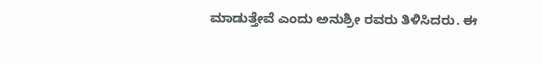ಮಾಡುತ್ತೇವೆ ಎಂದು ಅನುಶ್ರೀ ರವರು ತಿಳಿಸಿದರು. ಈ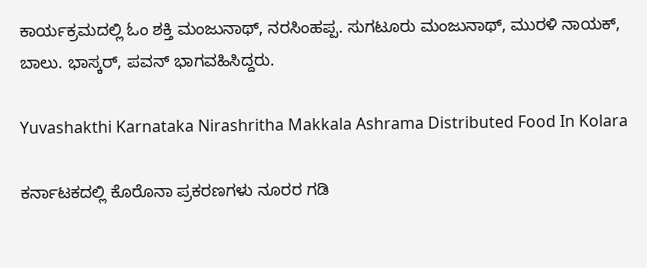ಕಾರ್ಯಕ್ರಮದಲ್ಲಿ ಓಂ ಶಕ್ತಿ ಮಂಜುನಾಥ್, ನರಸಿಂಹಪ್ಪ. ಸುಗಟೂರು ಮಂಜುನಾಥ್, ಮುರಳಿ ನಾಯಕ್, ಬಾಲು. ಭಾಸ್ಕರ್, ಪವನ್ ಭಾಗವಹಿಸಿದ್ದರು.

Yuvashakthi Karnataka Nirashritha Makkala Ashrama Distributed Food In Kolara

ಕರ್ನಾಟಕದಲ್ಲಿ ಕೊರೊನಾ ಪ್ರಕರಣಗಳು ನೂರರ ಗಡಿ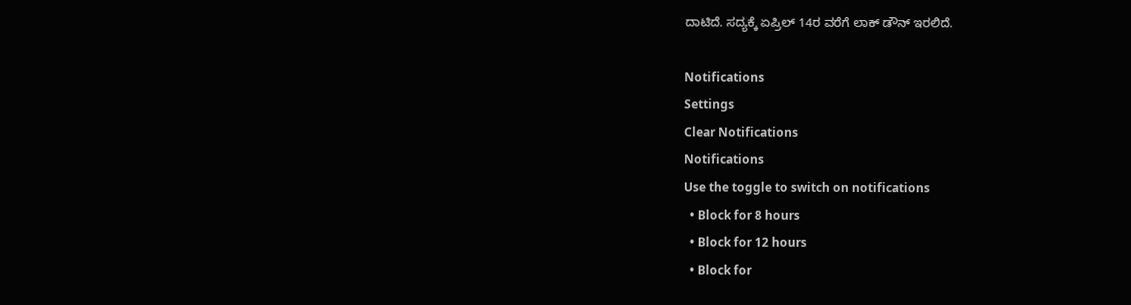ದಾಟಿದೆ. ಸದ್ಯಕ್ಕೆ ಏಪ್ರಿಲ್ 14ರ ವರೆಗೆ ಲಾಕ್ ಡೌನ್ ಇರಲಿದೆ‌.

Notifications
Settings
Clear Notifications
Notifications
Use the toggle to switch on notifications
  • Block for 8 hours
  • Block for 12 hours
  • Block for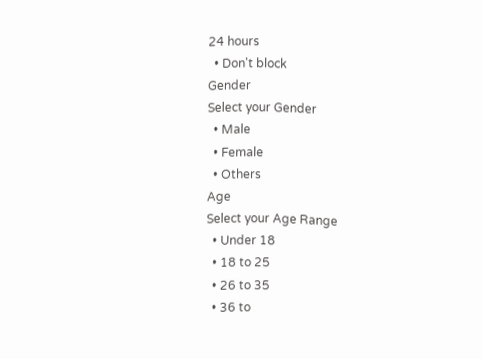24 hours
  • Don't block
Gender
Select your Gender
  • Male
  • Female
  • Others
Age
Select your Age Range
  • Under 18
  • 18 to 25
  • 26 to 35
  • 36 to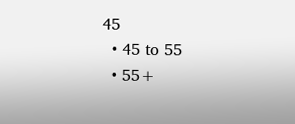45
  • 45 to 55
  • 55+